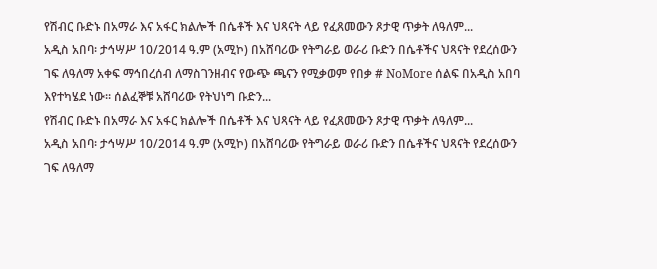የሽብር ቡድኑ በአማራ እና አፋር ክልሎች በሴቶች እና ህጻናት ላይ የፈጸመውን ጾታዊ ጥቃት ለዓለም...
አዲስ አበባ፡ ታኅሣሥ 10/2014 ዓ.ም (አሚኮ) በአሸባሪው የትግራይ ወራሪ ቡድን በሴቶችና ህጻናት የደረሰውን ገፍ ለዓለማ አቀፍ ማኅበረሰብ ለማስገንዘብና የውጭ ጫናን የሚቃወም የበቃ # NoMore ሰልፍ በአዲስ አበባ እየተካሄደ ነው። ሰልፈኞቹ አሸባሪው የትህነግ ቡድን...
የሽብር ቡድኑ በአማራ እና አፋር ክልሎች በሴቶች እና ህጻናት ላይ የፈጸመውን ጾታዊ ጥቃት ለዓለም...
አዲስ አበባ፡ ታኅሣሥ 10/2014 ዓ.ም (አሚኮ) በአሸባሪው የትግራይ ወራሪ ቡድን በሴቶችና ህጻናት የደረሰውን ገፍ ለዓለማ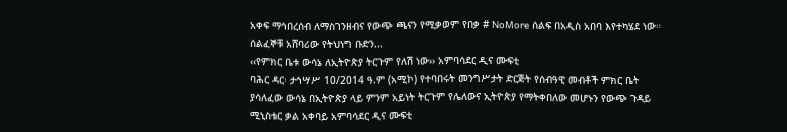አቀፍ ማኅበረሰብ ለማስገንዘብና የውጭ ጫናን የሚቃወም የበቃ # NoMore ሰልፍ በአዲስ አበባ እየተካሄደ ነው። ሰልፈኞቹ አሸባሪው የትህነግ ቡድን...
‹‹የምክር ቤቱ ውሳኔ ለኢትዮጵያ ትርጉም የለሽ ነው›› አምባሳደር ዲና ሙፍቲ
ባሕር ዳር፡ ታኅሣሥ 10/2014 ዓ.ም (አሚኮ) የተባበሩት መንግሥታት ድርጅት የሰብዓዊ መብቶች ምክር ቤት ያሳለፈው ውሳኔ በኢትዮጵያ ላይ ምንም አይነት ትርጉም የሌለውና ኢትዮጵያ የማትቀበለው መሆኑን የውጭ ጉዳይ ሚኒስቴር ቃል አቀባይ አምባሳደር ዲና ሙፍቲ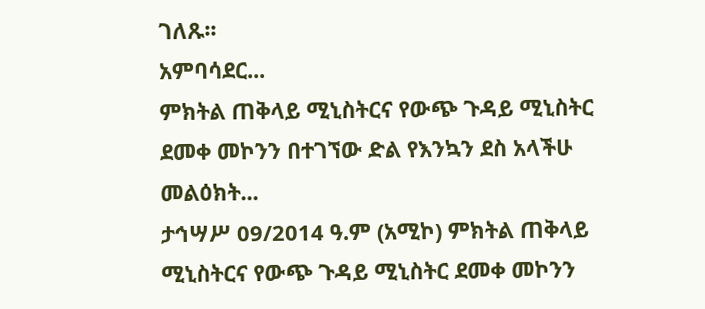ገለጹ፡፡
አምባሳደር...
ምክትል ጠቅላይ ሚኒስትርና የውጭ ጉዳይ ሚኒስትር ደመቀ መኮንን በተገኘው ድል የእንኳን ደስ አላችሁ መልዕክት...
ታኅሣሥ 09/2014 ዓ.ም (አሚኮ) ምክትል ጠቅላይ ሚኒስትርና የውጭ ጉዳይ ሚኒስትር ደመቀ መኮንን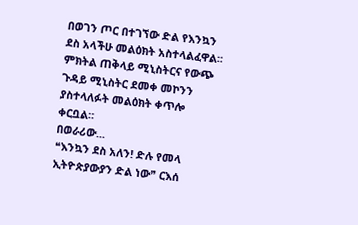በወገን ጦር በተገኘው ድል የእንኳን ደስ አላችሁ መልዕክት አስተላልፈዋል፡፡
ምክትል ጠቅላይ ሚኒስትርና የውጭ ጉዳይ ሚኒስትር ደመቀ መኮንን ያስተላለፉት መልዕክት ቀጥሎ ቀርቧል።
በወራሪው...
❝እንኳን ደስ አለን! ድሉ የመላ ኢትዮጵያውያን ድል ነው❞ ርእሰ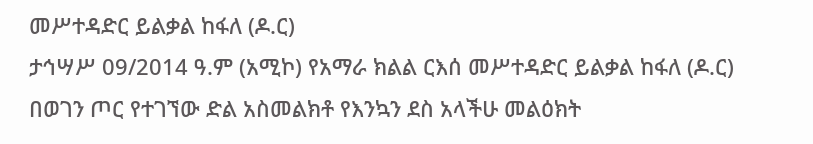መሥተዳድር ይልቃል ከፋለ (ዶ.ር)
ታኅሣሥ 09/2014 ዓ.ም (አሚኮ) የአማራ ክልል ርእሰ መሥተዳድር ይልቃል ከፋለ (ዶ.ር) በወገን ጦር የተገኘው ድል አስመልክቶ የእንኳን ደስ አላችሁ መልዕክት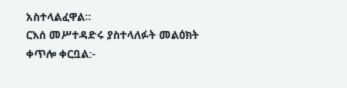አስተላልፈዋል።
ርእሰ መሥተዳድሩ ያስተላለፉት መልዕክት ቀጥሎ ቀርቧል:-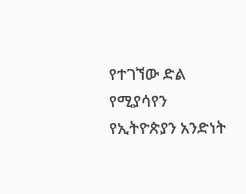የተገኘው ድል የሚያሳየን የኢትዮጵያን አንድነት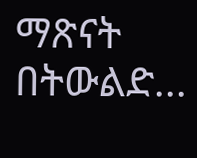ማጽናት በትውልድ...